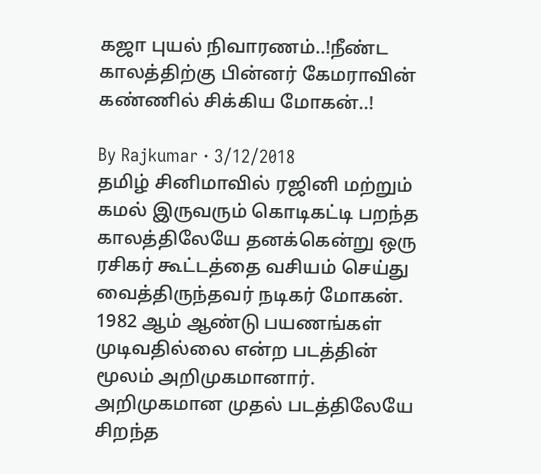கஜா புயல் நிவாரணம்..!நீண்ட காலத்திற்கு பின்னர் கேமராவின் கண்ணில் சிக்கிய மோகன்..!

By Rajkumar · 3/12/2018
தமிழ் சினிமாவில் ரஜினி மற்றும் கமல் இருவரும் கொடிகட்டி பறந்த காலத்திலேயே தனக்கென்று ஒரு ரசிகர் கூட்டத்தை வசியம் செய்து வைத்திருந்தவர் நடிகர் மோகன். 1982 ஆம் ஆண்டு பயணங்கள் முடிவதில்லை என்ற படத்தின் மூலம் அறிமுகமானார். அறிமுகமான முதல் படத்திலேயே சிறந்த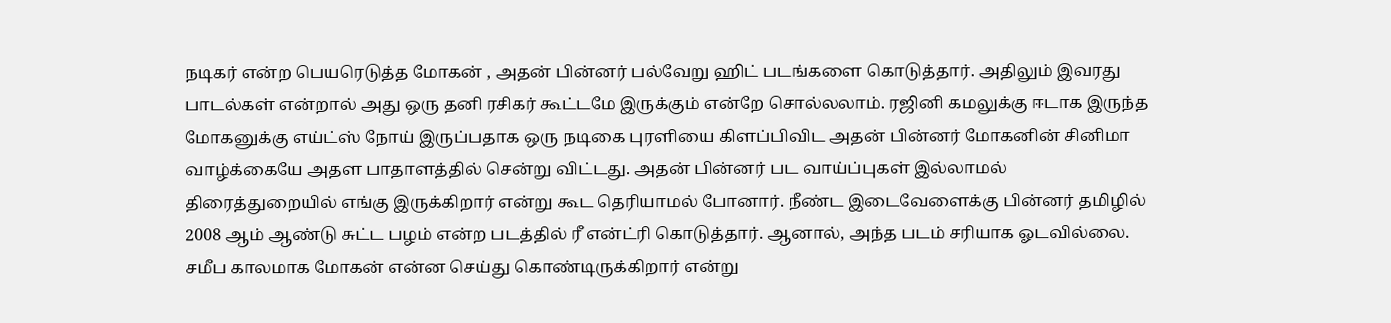நடிகர் என்ற பெயரெடுத்த மோகன் , அதன் பின்னர் பல்வேறு ஹிட் படங்களை கொடுத்தார். அதிலும் இவரது பாடல்கள் என்றால் அது ஒரு தனி ரசிகர் கூட்டமே இருக்கும் என்றே சொல்லலாம். ரஜினி கமலுக்கு ஈடாக இருந்த மோகனுக்கு எய்ட்ஸ் நோய் இருப்பதாக ஒரு நடிகை புரளியை கிளப்பிவிட அதன் பின்னர் மோகனின் சினிமா வாழ்க்கையே அதள பாதாளத்தில் சென்று விட்டது. அதன் பின்னர் பட வாய்ப்புகள் இல்லாமல் திரைத்துறையில் எங்கு இருக்கிறார் என்று கூட தெரியாமல் போனார். நீண்ட இடைவேளைக்கு பின்னர் தமிழில் 2008 ஆம் ஆண்டு சுட்ட பழம் என்ற படத்தில் ரீ என்ட்ரி கொடுத்தார். ஆனால், அந்த படம் சரியாக ஓடவில்லை. சமீப காலமாக மோகன் என்ன செய்து கொண்டிருக்கிறார் என்று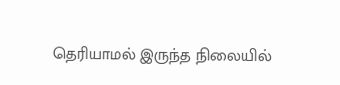தெரியாமல் இருந்த நிலையில்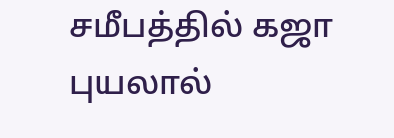சமீபத்தில் கஜா புயலால்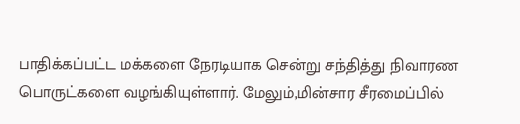பாதிக்கப்பட்ட மக்களை நேரடியாக சென்று சந்தித்து நிவாரண பொருட்களை வழங்கியுள்ளார். மேலும்,மின்சார சீரமைப்பில்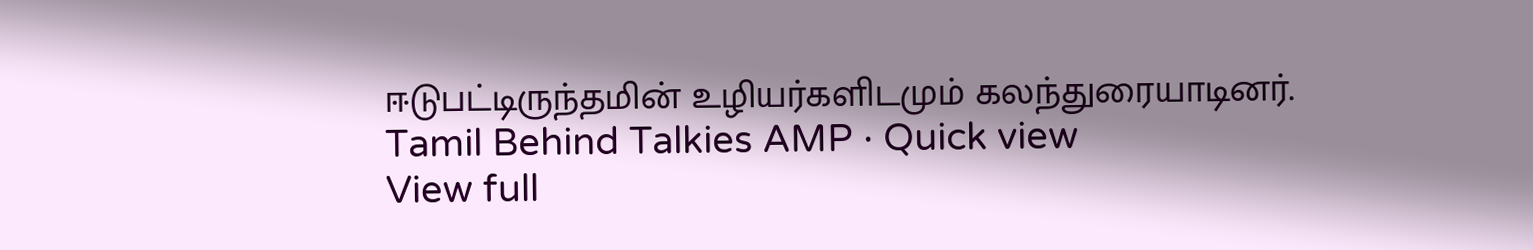ஈடுபட்டிருந்தமின் உழியர்களிடமும் கலந்துரையாடினர்.
Tamil Behind Talkies AMP · Quick view
View full